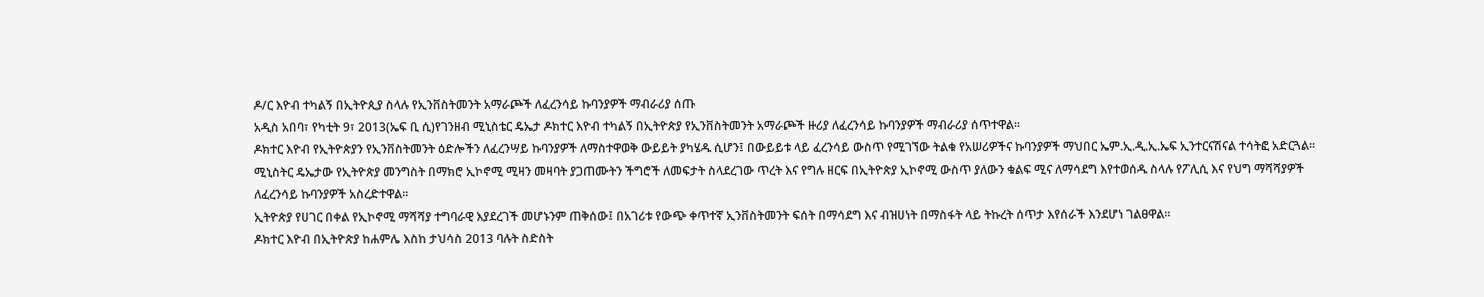ዶ/ር እዮብ ተካልኝ በኢትዮጲያ ስላሉ የኢንቨስትመንት አማራጮች ለፈረንሳይ ኩባንያዎች ማብራሪያ ሰጡ
አዲስ አበባ፣ የካቲት 9፣ 2013(ኤፍ ቢ ሲ)የገንዘብ ሚኒስቴር ዴኤታ ዶክተር እዮብ ተካልኝ በኢትዮጵያ የኢንቨስትመንት አማራጮች ዙሪያ ለፈረንሳይ ኩባንያዎች ማብራሪያ ሰጥተዋል፡፡
ዶክተር እዮብ የኢትዮጵያን የኢንቨስትመንት ዕድሎችን ለፈረንሣይ ኩባንያዎች ለማስተዋወቅ ውይይት ያካሄዱ ሲሆን፤ በውይይቱ ላይ ፈረንሳይ ውስጥ የሚገኘው ትልቁ የአሠሪዎችና ኩባንያዎች ማህበር ኤም.ኢ.ዲ.ኢ.ኤፍ ኢንተርናሽናል ተሳትፎ አድርጓል፡፡
ሚኒስትር ዴኤታው የኢትዮጵያ መንግስት በማክሮ ኢኮኖሚ ሚዛን መዛባት ያጋጠሙትን ችግሮች ለመፍታት ስላደረገው ጥረት እና የግሉ ዘርፍ በኢትዮጵያ ኢኮኖሚ ውስጥ ያለውን ቁልፍ ሚና ለማሳደግ እየተወሰዱ ስላሉ የፖሊሲ እና የህግ ማሻሻያዎች ለፈረንሳይ ኩባንያዎች አስረድተዋል፡፡
ኢትዮጵያ የሀገር በቀል የኢኮኖሚ ማሻሻያ ተግባራዊ እያደረገች መሆኑንም ጠቅሰው፤ በአገሪቱ የውጭ ቀጥተኛ ኢንቨስትመንት ፍሰት በማሳደግ እና ብዝሀነት በማስፋት ላይ ትኩረት ሰጥታ እየሰራች እንደሆነ ገልፀዋል፡፡
ዶክተር እዮብ በኢትዮጵያ ከሐምሌ እስከ ታህሳስ 2013 ባሉት ስድስት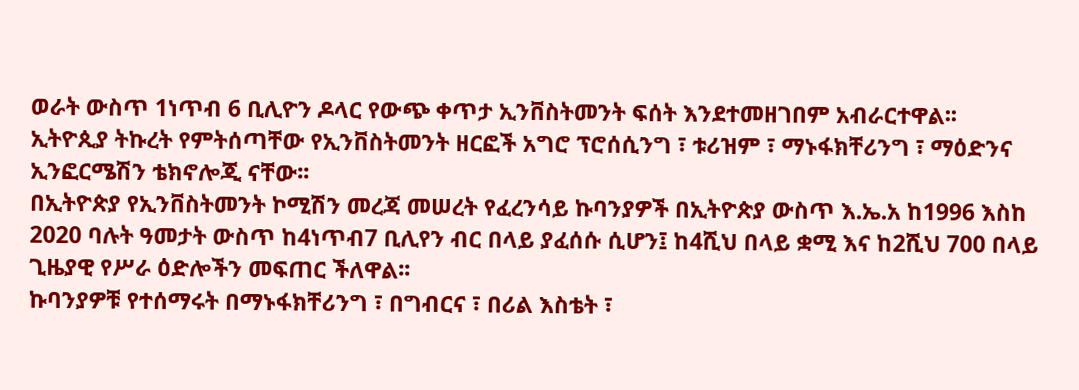ወራት ውስጥ 1ነጥብ 6 ቢሊዮን ዶላር የውጭ ቀጥታ ኢንቨስትመንት ፍሰት እንደተመዘገበም አብራርተዋል፡፡
ኢትዮጲያ ትኩረት የምትሰጣቸው የኢንቨስትመንት ዘርፎች አግሮ ፕሮሰሲንግ ፣ ቱሪዝም ፣ ማኑፋክቸሪንግ ፣ ማዕድንና ኢንፎርሜሽን ቴክኖሎጂ ናቸው፡፡
በኢትዮጵያ የኢንቨስትመንት ኮሚሽን መረጃ መሠረት የፈረንሳይ ኩባንያዎች በኢትዮጵያ ውስጥ እ.ኤ.አ ከ1996 እስከ 2020 ባሉት ዓመታት ውስጥ ከ4ነጥብ7 ቢሊየን ብር በላይ ያፈሰሱ ሲሆን፤ ከ4ሺህ በላይ ቋሚ እና ከ2ሺህ 700 በላይ ጊዜያዊ የሥራ ዕድሎችን መፍጠር ችለዋል፡፡
ኩባንያዎቹ የተሰማሩት በማኑፋክቸሪንግ ፣ በግብርና ፣ በሪል እስቴት ፣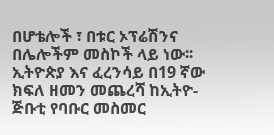በሆቴሎች ፣ በቱር ኦፕሬሽንና በሌሎችም መስኮች ላይ ነው፡፡
ኢትዮጵያ እና ፈረንሳይ በ19 ኛው ክፍለ ዘመን መጨረሻ ከኢትዮ-ጅቡቲ የባቡር መስመር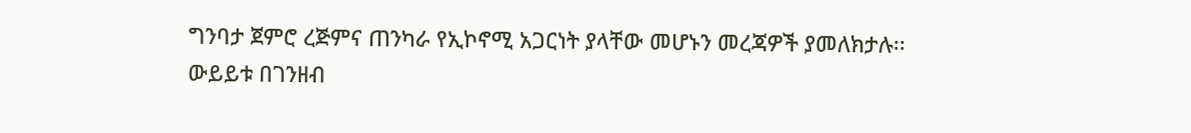ግንባታ ጀምሮ ረጅምና ጠንካራ የኢኮኖሚ አጋርነት ያላቸው መሆኑን መረጃዎች ያመለክታሉ፡፡
ውይይቱ በገንዘብ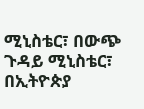ሚኒስቴር፣ በውጭ ጉዳይ ሚኒስቴር፣ በኢትዮጵያ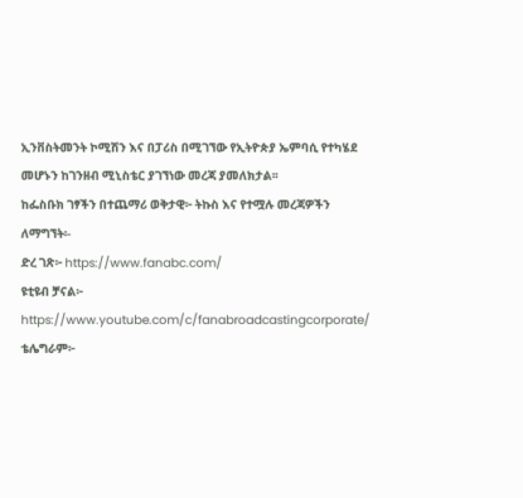ኢንቨስትመንት ኮሚሽን እና በፓሪስ በሚገኘው የኢትዮጵያ ኤምባሲ የተካሄደ መሆኑን ከገንዘብ ሚኒስቴር ያገኘነው መረጃ ያመለክታል፡፡
ከፌስቡክ ገፃችን በተጨማሪ ወቅታዊ፦ ትኩስ እና የተሟሉ መረጃዎችን ለማግኘት፡-
ድረ ገጽ፦ https://www.fanabc.com/
ዩቲዩብ ቻናል፦ https://www.youtube.com/c/fanabroadcastingcorporate/
ቴሌግራም፦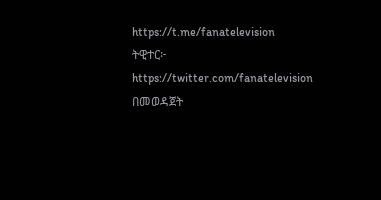https://t.me/fanatelevision
ትዊተር፦ https://twitter.com/fanatelevision በመወዳጀት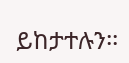ይከታተሉን፡፡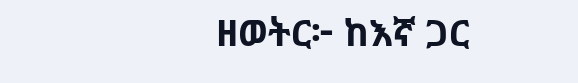ዘወትር፦ ከእኛ ጋር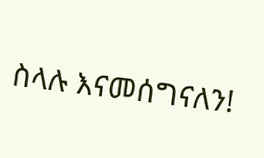ስላሉ እናመሰግናለን!